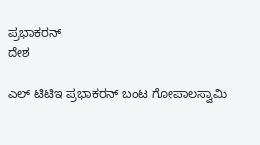ಪ್ರಭಾಕರನ್
ದೇಶ

ಎಲ್ ಟಿಟಿಇ ಪ್ರಭಾಕರನ್ ಬಂಟ ಗೋಪಾಲಸ್ವಾಮಿ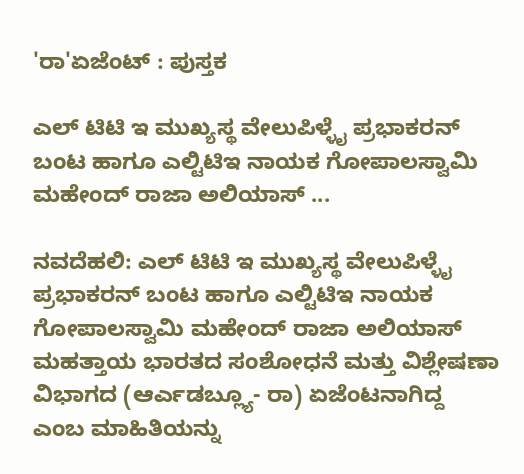'ರಾ'ಏಜೆಂಟ್ : ಪುಸ್ತಕ

ಎಲ್ ಟಿಟಿ ಇ ಮುಖ್ಯಸ್ಥ ವೇಲುಪಿಳ್ಳೈ ಪ್ರಭಾಕರನ್ ಬಂಟ ಹಾಗೂ ಎಲ್ಟಿಟಿಇ ನಾಯಕ ಗೋಪಾಲಸ್ವಾಮಿ ಮಹೇಂದ್ ರಾಜಾ ಅಲಿಯಾಸ್ ...

ನವದೆಹಲಿ: ಎಲ್ ಟಿಟಿ ಇ ಮುಖ್ಯಸ್ಥ ವೇಲುಪಿಳ್ಳೈ ಪ್ರಭಾಕರನ್ ಬಂಟ ಹಾಗೂ ಎಲ್ಟಿಟಿಇ ನಾಯಕ ಗೋಪಾಲಸ್ವಾಮಿ ಮಹೇಂದ್ ರಾಜಾ ಅಲಿಯಾಸ್  ಮಹತ್ತಾಯ ಭಾರತದ ಸಂಶೋಧನೆ ಮತ್ತು ವಿಶ್ಲೇಷಣಾ ವಿಭಾಗದ (ಆರ್ಎಡಬ್ಲ್ಯೂ- ರಾ) ಏಜೆಂಟನಾಗಿದ್ದ ಎಂಬ ಮಾಹಿತಿಯನ್ನು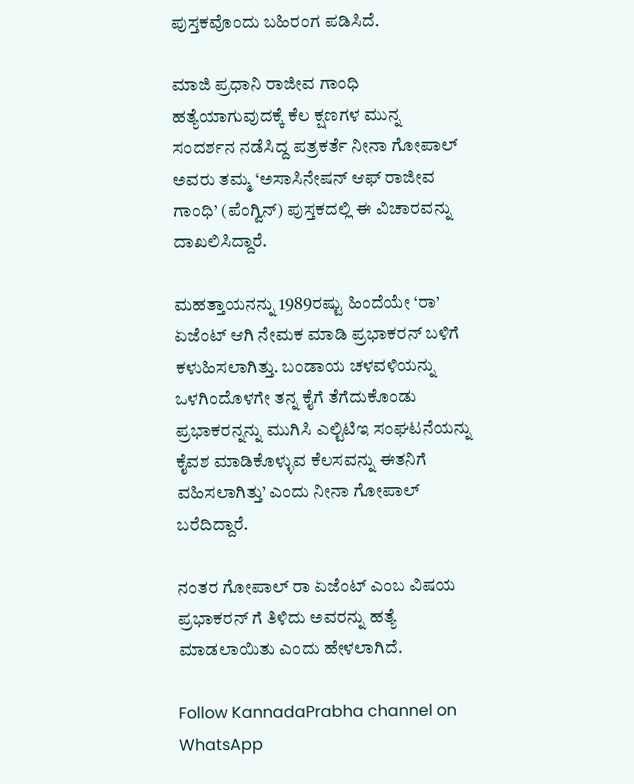ಪುಸ್ತಕವೊಂದು ಬಹಿರಂಗ ಪಡಿಸಿದೆ.

ಮಾಜಿ ಪ್ರಧಾನಿ ರಾಜೀವ ಗಾಂಧಿ ಹತ್ಯೆಯಾಗುವುದಕ್ಕೆ ಕೆಲ ಕ್ಷಣಗಳ ಮುನ್ನ ಸಂದರ್ಶನ ನಡೆಸಿದ್ದ ಪತ್ರಕರ್ತೆ ನೀನಾ ಗೋಪಾಲ್ ಅವರು ತಮ್ಮ ‘ಅಸಾಸಿನೇಷನ್ ಆಫ್ ರಾಜೀವ ಗಾಂಧಿ’ (ಪೆಂಗ್ವಿನ್) ಪುಸ್ತಕದಲ್ಲಿ ಈ ವಿಚಾರವನ್ನು ದಾಖಲಿಸಿದ್ದಾರೆ.

ಮಹತ್ತಾಯನನ್ನು 1989ರಷ್ಟು ಹಿಂದೆಯೇ ‘ರಾ’ ಏಜೆಂಟ್ ಆಗಿ ನೇಮಕ ಮಾಡಿ ಪ್ರಭಾಕರನ್ ಬಳಿಗೆ ಕಳುಹಿಸಲಾಗಿತ್ತು. ಬಂಡಾಯ ಚಳವಳಿಯನ್ನು ಒಳಗಿಂದೊಳಗೇ ತನ್ನ ಕೈಗೆ ತೆಗೆದುಕೊಂಡು ಪ್ರಭಾಕರನ್ನನ್ನು ಮುಗಿಸಿ ಎಲ್ಟಿಟಿಇ ಸಂಘಟನೆಯನ್ನು ಕೈವಶ ಮಾಡಿಕೊಳ್ಳುವ ಕೆಲಸವನ್ನು ಈತನಿಗೆ ವಹಿಸಲಾಗಿತ್ತು’ ಎಂದು ನೀನಾ ಗೋಪಾಲ್ ಬರೆದಿದ್ದಾರೆ.

ನಂತರ ಗೋಪಾಲ್ ರಾ ಏಜೆಂಟ್ ಎಂಬ ವಿಷಯ ಪ್ರಭಾಕರನ್ ಗೆ ತಿಳಿದು ಅವರನ್ನು ಹತ್ಯೆ ಮಾಡಲಾಯಿತು ಎಂದು ಹೇಳಲಾಗಿದೆ.

Follow KannadaPrabha channel on WhatsApp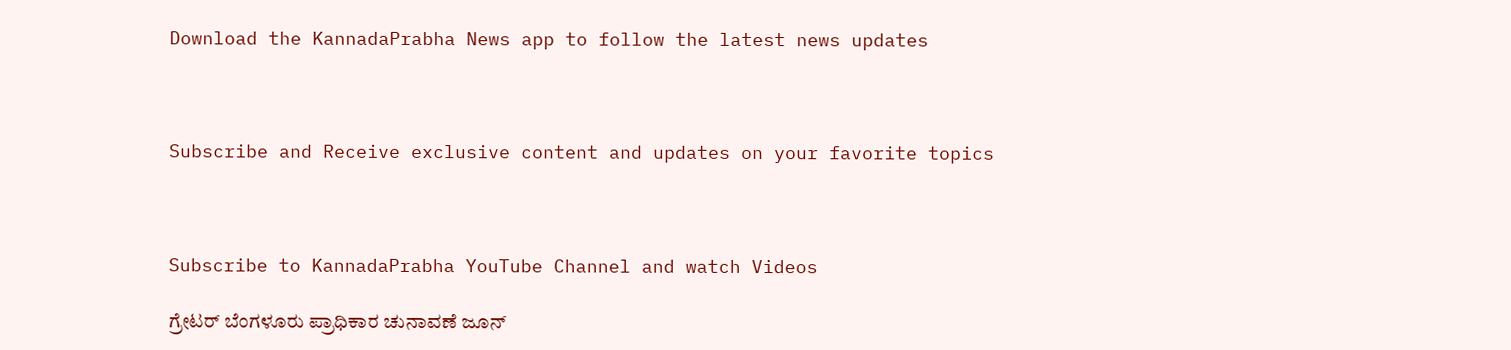Download the KannadaPrabha News app to follow the latest news updates



Subscribe and Receive exclusive content and updates on your favorite topics



Subscribe to KannadaPrabha YouTube Channel and watch Videos

ಗ್ರೇಟರ್ ಬೆಂಗಳೂರು ಪ್ರಾಧಿಕಾರ ಚುನಾವಣೆ ಜೂನ್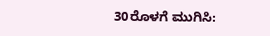30ರೊಳಗೆ ಮುಗಿಸಿ: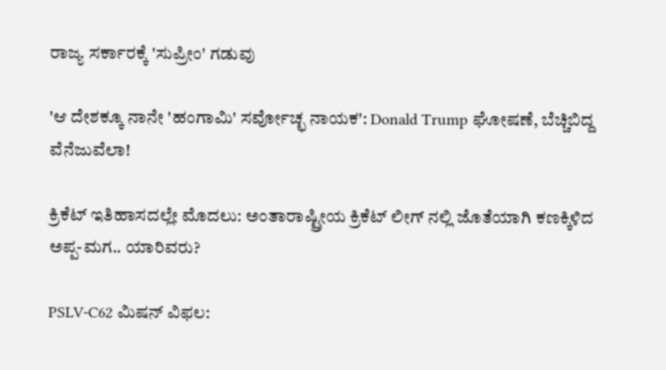ರಾಜ್ಯ ಸರ್ಕಾರಕ್ಕೆ 'ಸುಪ್ರೀಂ' ಗಡುವು

'ಆ ದೇಶಕ್ಕೂ ನಾನೇ 'ಹಂಗಾಮಿ' ಸರ್ವೋಚ್ಛ ನಾಯಕ': Donald Trump ಘೋಷಣೆ, ಬೆಚ್ಚಿಬಿದ್ದ ವೆನೆಜುವೆಲಾ!

ಕ್ರಿಕೆಟ್ ಇತಿಹಾಸದಲ್ಲೇ ಮೊದಲು: ಅಂತಾರಾಷ್ಟ್ರೀಯ ಕ್ರಿಕೆಟ್ ಲೀಗ್ ನಲ್ಲಿ ಜೊತೆಯಾಗಿ ಕಣಕ್ಕಿಳಿದ ಅಪ್ಪ-ಮಗ.. ಯಾರಿವರು?

PSLV-C62 ಮಿಷನ್ ವಿಫಲ: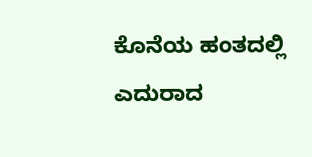ಕೊನೆಯ ಹಂತದಲ್ಲಿ ಎದುರಾದ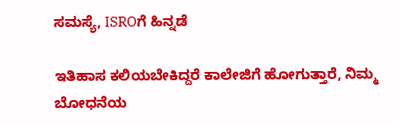ಸಮಸ್ಯೆ, ISROಗೆ ಹಿನ್ನಡೆ

ಇತಿಹಾಸ ಕಲಿಯಬೇಕಿದ್ದರೆ ಕಾಲೇಜಿಗೆ ಹೋಗುತ್ತಾರೆ, ನಿಮ್ಮ ಬೋಧನೆಯ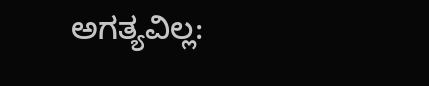ಅಗತ್ಯವಿಲ್ಲ: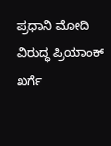ಪ್ರಧಾನಿ ಮೋದಿ ವಿರುದ್ಧ ಪ್ರಿಯಾಂಕ್ ಖರ್ಗೆ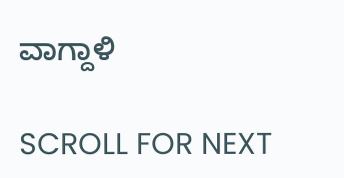ವಾಗ್ದಾಳಿ

SCROLL FOR NEXT